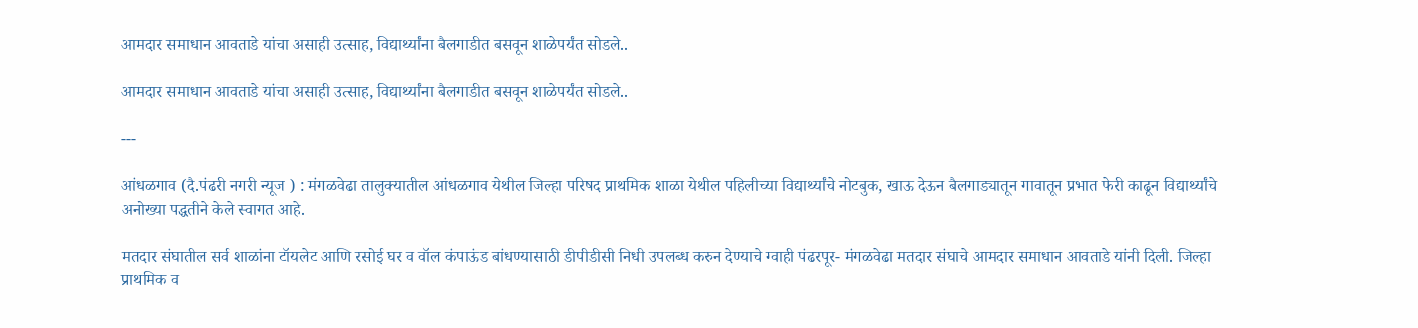आमदार समाधान आवताडे यांचा असाही उत्साह, विद्यार्थ्यांना बैलगाडीत बसवून शाळेपर्यंत सोडले..

आमदार समाधान आवताडे यांचा असाही उत्साह, विद्यार्थ्यांना बैलगाडीत बसवून शाळेपर्यंत सोडले..

---

आंधळगाव (दै.पंढरी नगरी न्यूज ) : मंगळवेढा तालुक्यातील आंधळगाव येथील जिल्हा परिषद प्राथमिक शाळा येथील पहिलीच्या विद्यार्थ्यांचे नोटबुक, खाऊ देऊन बैलगाड्यातून गावातून प्रभात फेरी काढून विद्यार्थ्यांचे अनोख्या पद्धतीने केले स्वागत आहे.

मतदार संघातील सर्व शाळांना टॉयलेट आणि रसोई घर व वॉल कंपाऊंड बांधण्यासाठी डीपीडीसी निधी उपलब्ध करुन देण्याचे ग्वाही पंढरपूर- मंगळवेढा मतदार संघाचे आमदार समाधान आवताडे यांनी दिली. जिल्हा प्राथमिक व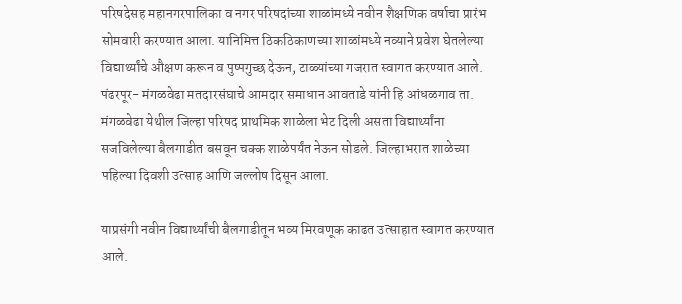परिषदेसह महानगरपालिका व नगर परिषदांच्या शाळांमध्ये नवीन शैक्षणिक वर्षाचा प्रारंभ सोमवारी करण्यात आला. यानिमित्त ठिकठिकाणच्या शाळांमध्ये नव्याने प्रवेश घेतलेल्या विद्यार्थ्यांचे औक्षण करून व पुष्पगुच्छ देऊन, टाळ्यांच्या गजरात स्वागत करण्यात आले. पंढरपूर- मंगळवेढा मतदारसंघाचे आमदार समाधान आवताडे यांनी हि आंधळगाव ता. मंगळवेढा येथील जिल्हा परिषद प्राथमिक शाळेला भेट दिली असता विद्यार्थ्यांना सजविलेल्या बैलगाडीत बसवून चक्क शाळेपर्यंत नेऊन सोडले. जिल्हाभरात शाळेच्या पहिल्या दिवशी उत्साह आणि जल्लोष दिसून आला.

याप्रसंगी नवीन विद्यार्थ्यांची बैलगाडीतून भव्य मिरवणूक काढत उत्साहात स्वागत करण्यात आले.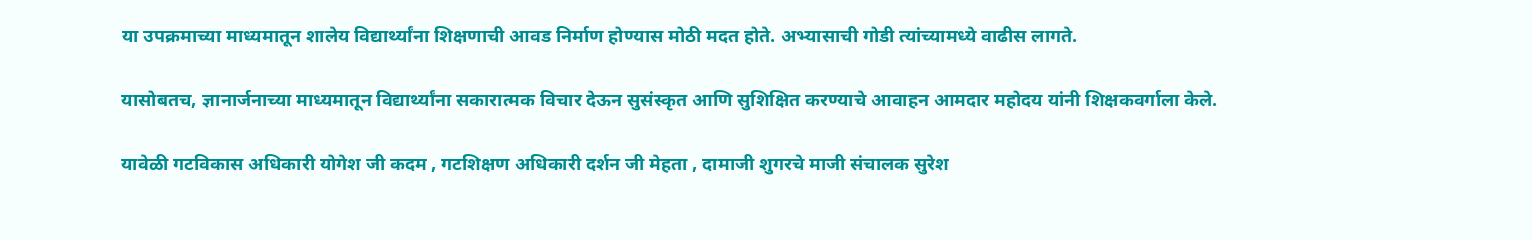या उपक्रमाच्या माध्यमातून शालेय विद्यार्थ्यांना शिक्षणाची आवड निर्माण होण्यास मोठी मदत होते. अभ्यासाची गोडी त्यांच्यामध्ये वाढीस लागते.

यासोबतच, ज्ञानार्जनाच्या माध्यमातून विद्यार्थ्यांना सकारात्मक विचार देऊन सुसंस्कृत आणि सुशिक्षित करण्याचे आवाहन आमदार महोदय यांनी शिक्षकवर्गाला केले.

यावेळी गटविकास अधिकारी योगेश जी कदम , गटशिक्षण अधिकारी दर्शन जी मेहता , दामाजी शुगरचे माजी संचालक सुरेश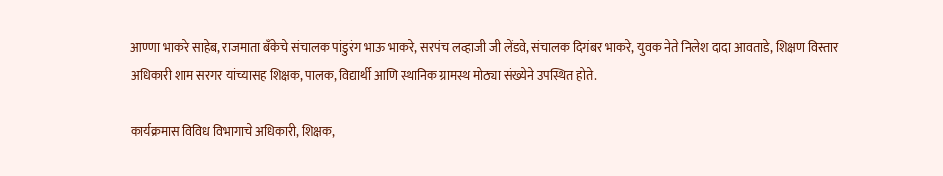आण्णा भाकरे साहेब, राजमाता बँकेचे संचालक पांडुरंग भाऊ भाकरे, सरपंच लव्हाजी जी लेंडवे, संचालक दिगंबर भाकरे, युवक नेते निलेश दादा आवताडे, शिक्षण विस्तार अधिकारी शाम सरगर यांच्यासह शिक्षक, पालक, विद्यार्थी आणि स्थानिक ग्रामस्थ मोठ्या संख्येने उपस्थित होते.

कार्यक्रमास विविध विभागाचे अधिकारी, शिक्षक,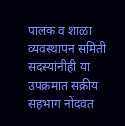पालक व शाळा व्यवस्थापन समिती सदस्यांनीही या उपक्रमात सक्रीय सहभाग नोंदवत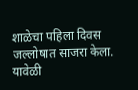शाळेचा पहिला दिवस जल्लोषात साजरा केला. यावेळी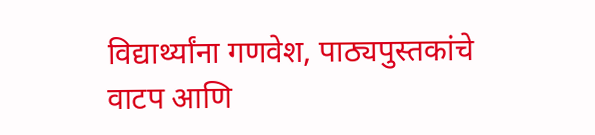विद्यार्थ्यांना गणवेश, पाठ्यपुस्तकांचे वाटप आणि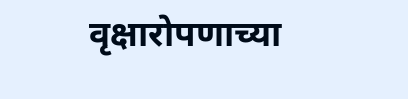वृक्षारोपणाच्या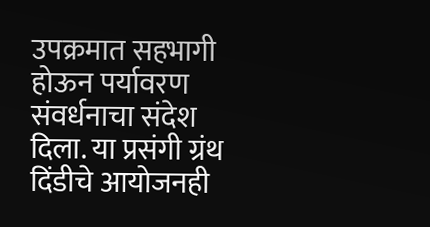उपक्रमात सहभागी होऊन पर्यावरण संवर्धनाचा संदेश दिला. या प्रसंगी ग्रंथ दिंडीचे आयोजनही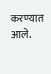करण्यात आले.